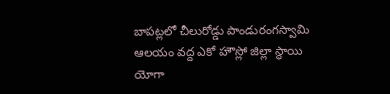బాపట్లలో చీలురోడ్డు పాండురంగస్వామి ఆలయం వద్ద ఎకో హౌస్లో జిల్లా స్థాయి యోగా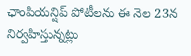ఛాంపియన్షిప్ పోటీలను ఈ నెల 23న నిర్వహిస్తున్నట్లు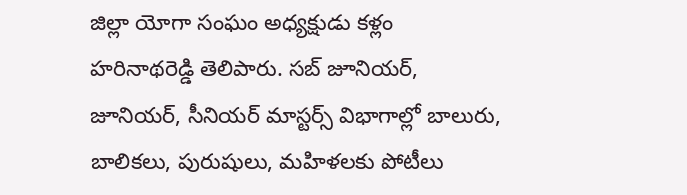జిల్లా యోగా సంఘం అధ్యక్షుడు కళ్లం హరినాథరెడ్డి తెలిపారు. సబ్ జూనియర్, జూనియర్, సీనియర్ మాస్టర్స్ విభాగాల్లో బాలురు, బాలికలు, పురుషులు, మహిళలకు పోటీలు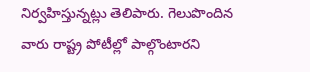నిర్వహిస్తున్నట్లు తెలిపారు. గెలుపొందిన వారు రాష్ట్ర పోటీల్లో పాల్గొంటారని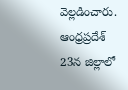వెల్లడించారు.
ఆంధ్రప్రదేశ్
23న జిల్లాలో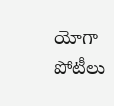యోగా పోటీలు